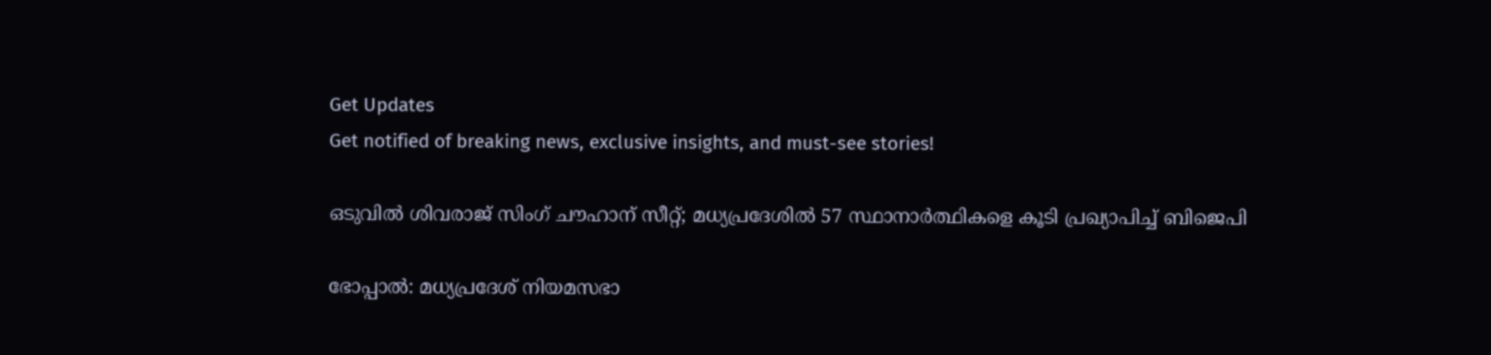Get Updates
Get notified of breaking news, exclusive insights, and must-see stories!

ഒടുവില്‍ ശിവരാജ് സിംഗ് ചൗഹാന് സീറ്റ്; മധ്യപ്രദേശില്‍ 57 സ്ഥാനാര്‍ത്ഥികളെ കൂടി പ്രഖ്യാപിച്ച് ബിജെപി

ഭോപ്പാല്‍: മധ്യപ്രദേശ് നിയമസഭാ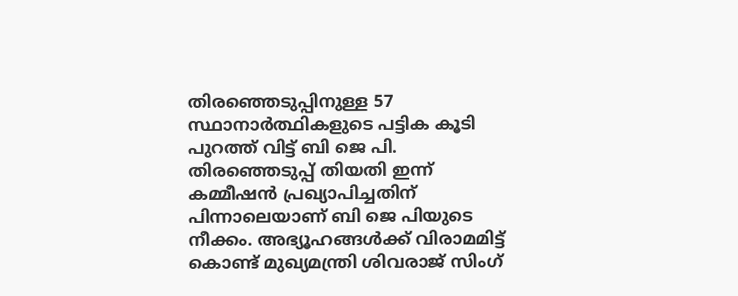തിരഞ്ഞെടുപ്പിനുള്ള 57 സ്ഥാനാര്‍ത്ഥികളുടെ പട്ടിക കൂടി പുറത്ത് വിട്ട് ബി ജെ പി. തിരഞ്ഞെടുപ്പ് തിയതി ഇന്ന് കമ്മീഷന്‍ പ്രഖ്യാപിച്ചതിന് പിന്നാലെയാണ് ബി ജെ പിയുടെ നീക്കം. അഭ്യൂഹങ്ങള്‍ക്ക് വിരാമമിട്ട് കൊണ്ട് മുഖ്യമന്ത്രി ശിവരാജ് സിംഗ്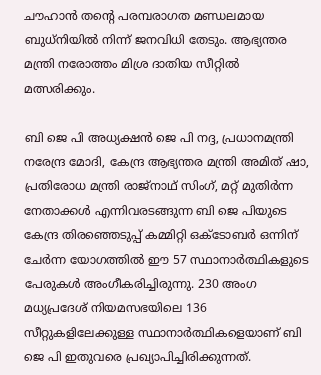ചൗഹാന്‍ തന്റെ പരമ്പരാഗത മണ്ഡലമായ ബുധ്നിയില്‍ നിന്ന് ജനവിധി തേടും. ആഭ്യന്തര മന്ത്രി നരോത്തം മിശ്ര ദാതിയ സീറ്റില്‍ മത്സരിക്കും.

ബി ജെ പി അധ്യക്ഷന്‍ ജെ പി നദ്ദ, പ്രധാനമന്ത്രി നരേന്ദ്ര മോദി, കേന്ദ്ര ആഭ്യന്തര മന്ത്രി അമിത് ഷാ, പ്രതിരോധ മന്ത്രി രാജ്നാഥ് സിംഗ്, മറ്റ് മുതിര്‍ന്ന നേതാക്കള്‍ എന്നിവരടങ്ങുന്ന ബി ജെ പിയുടെ കേന്ദ്ര തിരഞ്ഞെടുപ്പ് കമ്മിറ്റി ഒക്ടോബര്‍ ഒന്നിന് ചേര്‍ന്ന യോഗത്തില്‍ ഈ 57 സ്ഥാനാര്‍ത്ഥികളുടെ പേരുകള്‍ അംഗീകരിച്ചിരുന്നു. 230 അംഗ മധ്യപ്രദേശ് നിയമസഭയിലെ 136 സീറ്റുകളിലേക്കുള്ള സ്ഥാനാര്‍ത്ഥികളെയാണ് ബി ജെ പി ഇതുവരെ പ്രഖ്യാപിച്ചിരിക്കുന്നത്.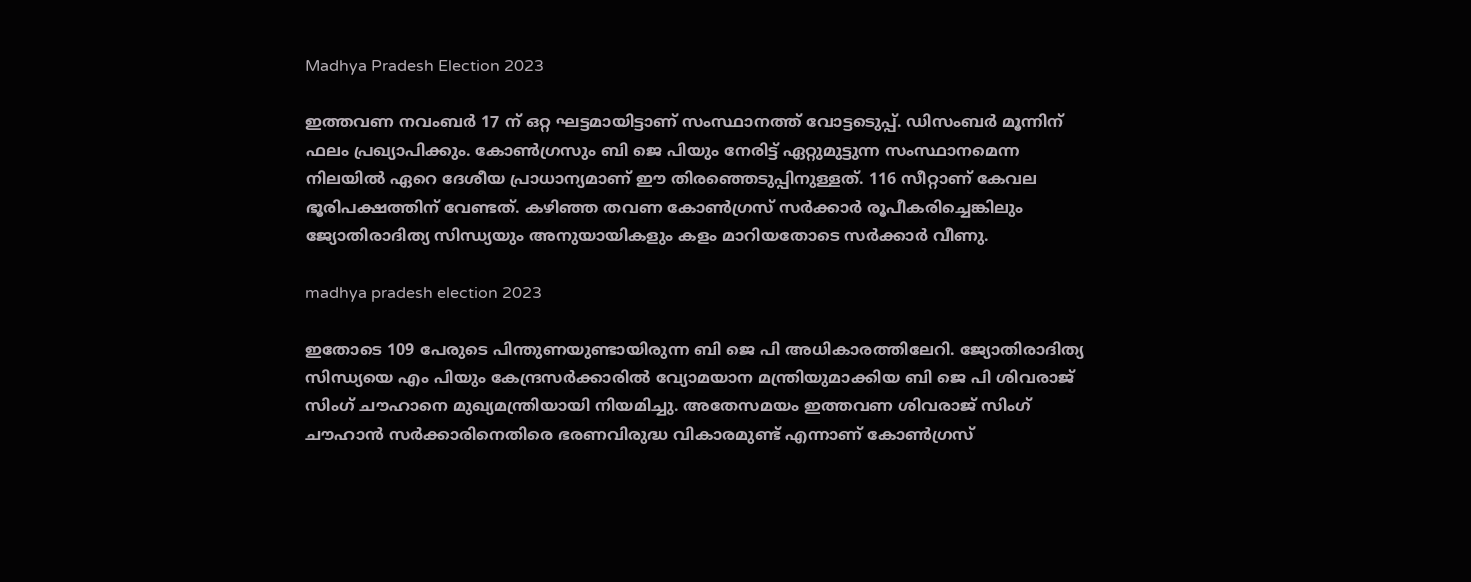Madhya Pradesh Election 2023

ഇത്തവണ നവംബര്‍ 17 ന് ഒറ്റ ഘട്ടമായിട്ടാണ് സംസ്ഥാനത്ത് വോട്ടടെുപ്പ്. ഡിസംബര്‍ മൂന്നിന് ഫലം പ്രഖ്യാപിക്കും. കോണ്‍ഗ്രസും ബി ജെ പിയും നേരിട്ട് ഏറ്റുമുട്ടുന്ന സംസ്ഥാനമെന്ന നിലയില്‍ ഏറെ ദേശീയ പ്രാധാന്യമാണ് ഈ തിരഞ്ഞെടുപ്പിനുള്ളത്. 116 സീറ്റാണ് കേവല ഭൂരിപക്ഷത്തിന് വേണ്ടത്. കഴിഞ്ഞ തവണ കോണ്‍ഗ്രസ് സര്‍ക്കാര്‍ രൂപീകരിച്ചെങ്കിലും ജ്യോതിരാദിത്യ സിന്ധ്യയും അനുയായികളും കളം മാറിയതോടെ സര്‍ക്കാര്‍ വീണു.

madhya pradesh election 2023

ഇതോടെ 109 പേരുടെ പിന്തുണയുണ്ടായിരുന്ന ബി ജെ പി അധികാരത്തിലേറി. ജ്യോതിരാദിത്യ സിന്ധ്യയെ എം പിയും കേന്ദ്രസര്‍ക്കാരില്‍ വ്യോമയാന മന്ത്രിയുമാക്കിയ ബി ജെ പി ശിവരാജ് സിംഗ് ചൗഹാനെ മുഖ്യമന്ത്രിയായി നിയമിച്ചു. അതേസമയം ഇത്തവണ ശിവരാജ് സിംഗ് ചൗഹാന്‍ സര്‍ക്കാരിനെതിരെ ഭരണവിരുദ്ധ വികാരമുണ്ട് എന്നാണ് കോണ്‍ഗ്രസ്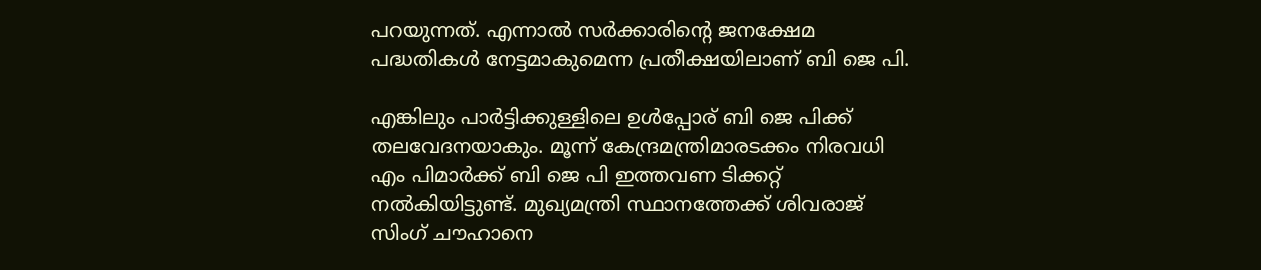പറയുന്നത്. എന്നാല്‍ സര്‍ക്കാരിന്റെ ജനക്ഷേമ പദ്ധതികള്‍ നേട്ടമാകുമെന്ന പ്രതീക്ഷയിലാണ് ബി ജെ പി.

എങ്കിലും പാര്‍ട്ടിക്കുള്ളിലെ ഉള്‍പ്പോര് ബി ജെ പിക്ക് തലവേദനയാകും. മൂന്ന് കേന്ദ്രമന്ത്രിമാരടക്കം നിരവധി എം പിമാര്‍ക്ക് ബി ജെ പി ഇത്തവണ ടിക്കറ്റ് നല്‍കിയിട്ടുണ്ട്. മുഖ്യമന്ത്രി സ്ഥാനത്തേക്ക് ശിവരാജ് സിംഗ് ചൗഹാനെ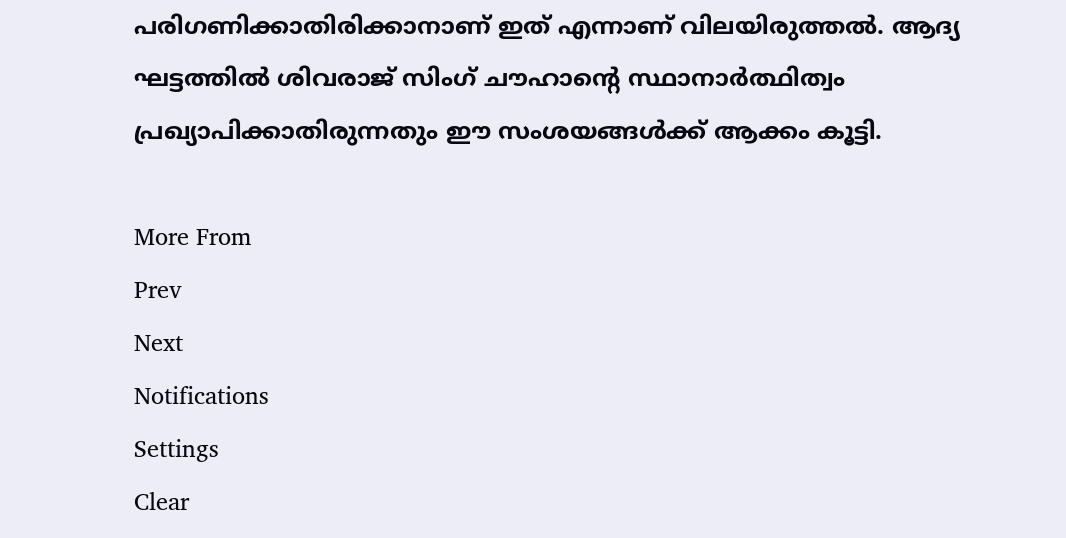പരിഗണിക്കാതിരിക്കാനാണ് ഇത് എന്നാണ് വിലയിരുത്തല്‍. ആദ്യ ഘട്ടത്തില്‍ ശിവരാജ് സിംഗ് ചൗഹാന്റെ സ്ഥാനാര്‍ത്ഥിത്വം പ്രഖ്യാപിക്കാതിരുന്നതും ഈ സംശയങ്ങള്‍ക്ക് ആക്കം കൂട്ടി.

More From
Prev
Next
Notifications
Settings
Clear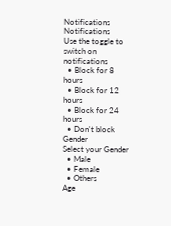Notifications
Notifications
Use the toggle to switch on notifications
  • Block for 8 hours
  • Block for 12 hours
  • Block for 24 hours
  • Don't block
Gender
Select your Gender
  • Male
  • Female
  • Others
Age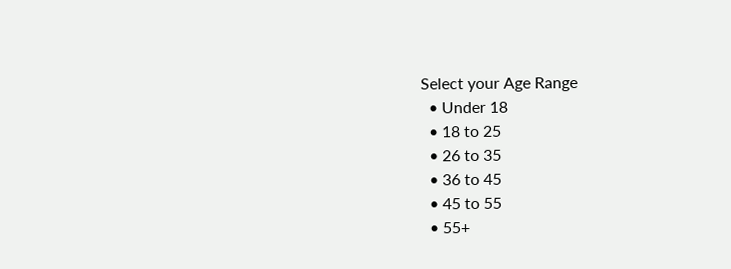Select your Age Range
  • Under 18
  • 18 to 25
  • 26 to 35
  • 36 to 45
  • 45 to 55
  • 55+